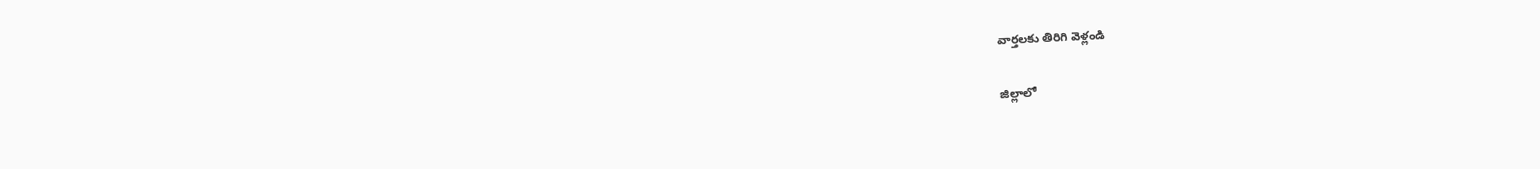వార్తలకు తిరిగి వెళ్లండి

జిల్లాలో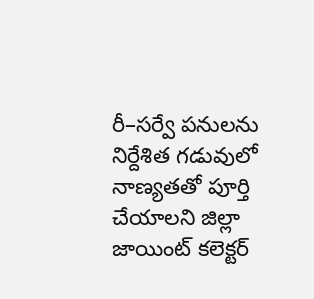రీ–సర్వే పనులను నిర్దేశిత గడువులో నాణ్యతతో పూర్తి చేయాలని జిల్లా జాయింట్ కలెక్టర్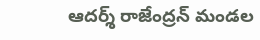ఆదర్శ్ రాజేంద్రన్ మండల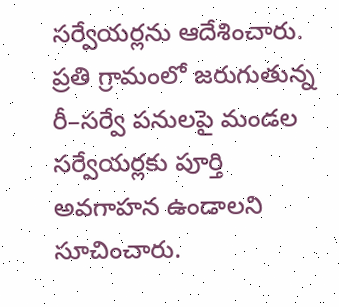సర్వేయర్లను ఆదేశించారు. ప్రతి గ్రామంలో జరుగుతున్న రీ–సర్వే పనులపై మండల సర్వేయర్లకు పూర్తి అవగాహన ఉండాలని సూచించారు.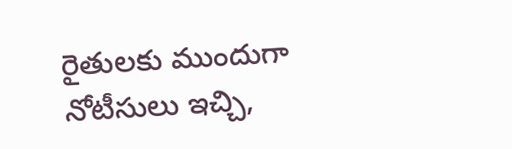రైతులకు ముందుగా నోటీసులు ఇచ్చి,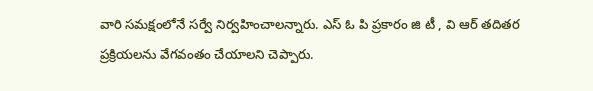వారి సమక్షంలోనే సర్వే నిర్వహించాలన్నారు. ఎస్ ఓ పి ప్రకారం జి టీ , వి ఆర్ తదితర ప్రక్రియలను వేగవంతం చేయాలని చెప్పారు.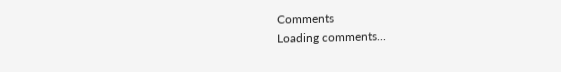Comments
Loading comments...